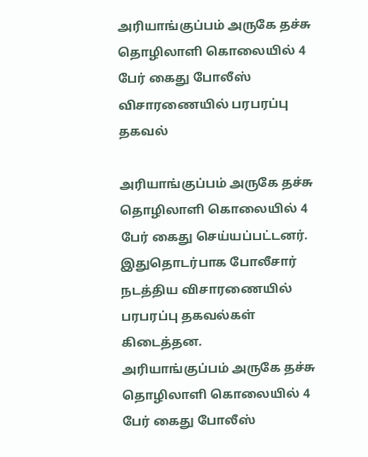அரியாங்குப்பம் அருகே தச்சு தொழிலாளி கொலையில் 4 பேர் கைது போலீஸ் விசாரணையில் பரபரப்பு தகவல்

அரியாங்குப்பம் அருகே தச்சு தொழிலாளி கொலையில் 4 பேர் கைது செய்யப்பட்டனர். இதுதொடர்பாக போலீசார் நடத்திய விசாரணையில் பரபரப்பு தகவல்கள் கிடைத்தன.
அரியாங்குப்பம் அருகே தச்சு தொழிலாளி கொலையில் 4 பேர் கைது போலீஸ்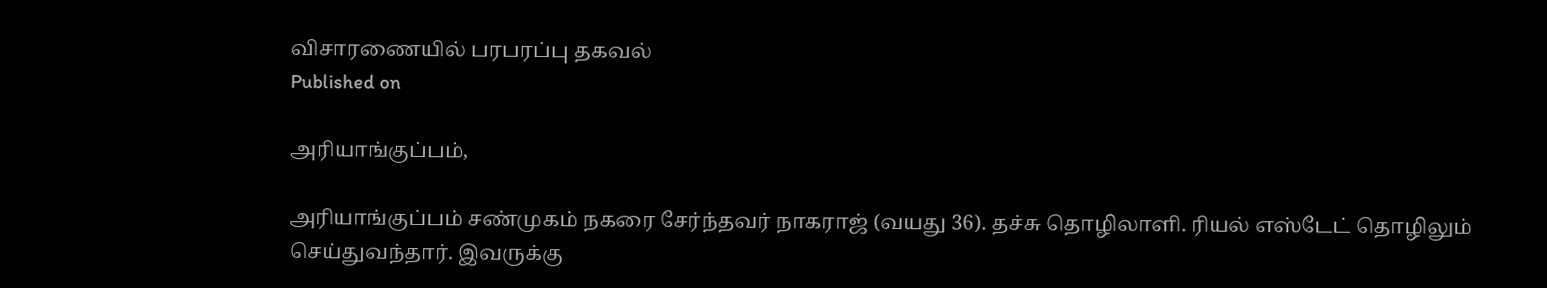விசாரணையில் பரபரப்பு தகவல்
Published on

அரியாங்குப்பம்,

அரியாங்குப்பம் சண்முகம் நகரை சேர்ந்தவர் நாகராஜ் (வயது 36). தச்சு தொழிலாளி. ரியல் எஸ்டேட் தொழிலும் செய்துவந்தார். இவருக்கு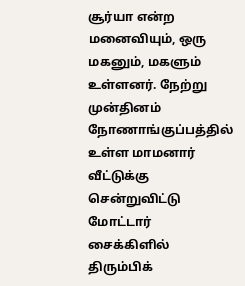சூர்யா என்ற மனைவியும், ஒரு மகனும், மகளும் உள்ளனர். நேற்று முன்தினம் நோணாங்குப்பத்தில் உள்ள மாமனார் வீட்டுக்கு சென்றுவிட்டு மோட்டார் சைக்கிளில் திரும்பிக்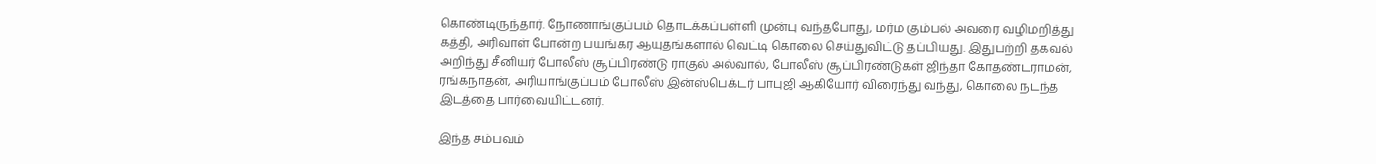கொண்டிருந்தார். நோணாங்குப்பம் தொடக்கப்பள்ளி முன்பு வந்தபோது, மர்ம கும்பல் அவரை வழிமறித்து கத்தி, அரிவாள் போன்ற பயங்கர ஆயுதங்களால் வெட்டி கொலை செய்துவிட்டு தப்பியது. இதுபற்றி தகவல் அறிந்து சீனியர் போலீஸ் சூப்பிரண்டு ராகுல் அல்வால், போலீஸ் சூப்பிரண்டுகள் ஜிந்தா கோதண்டராமன், ரங்கநாதன், அரியாங்குப்பம் போலீஸ் இன்ஸ்பெக்டர் பாபுஜி ஆகியோர் விரைந்து வந்து, கொலை நடந்த இடத்தை பார்வையிட்டனர்.

இந்த சம்பவம்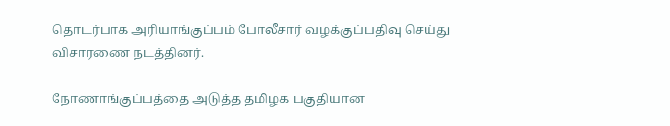தொடர்பாக அரியாங்குப்பம் போலீசார் வழக்குப்பதிவு செய்து விசாரணை நடத்தினர்.

நோணாங்குப்பத்தை அடுத்த தமிழக பகுதியான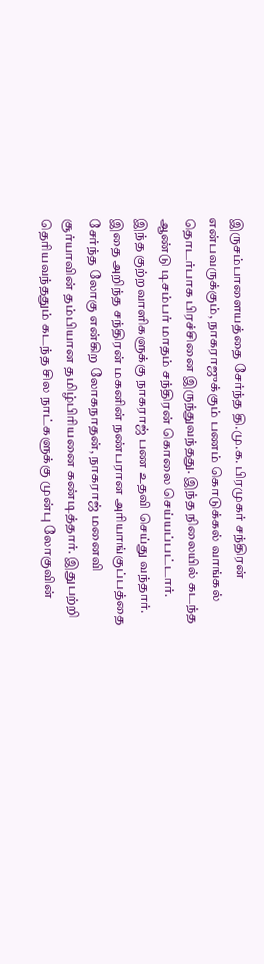இருசம்பாளையத்தை சேர்ந்த தி.மு.க. பிரமுகர் சந்திரன் என்பவருக்கும், நாகராஜுக்கும் பணம் கொடுக்கல் வாங்கல் தொடர்பாக பிரச்சினை இருந்துவந்தது. இந்த நிலையில் கடந்த ஆண்டு டிசம்பர் மாதம் சந்திரன் கொலை செய்யப்பட்டார். இந்த குற்றவாளிகளுக்கு நாகராஜ் பண உதவி செய்து வந்தார். இதை அறிந்த சந்திரன் மகனின் நண்பரான அரியாங்குப்பத்தை சேர்ந்த லோகு என்கிற லோகநாதன், நாகராஜ் மனைவி சூர்யாவின் தம்பியான தமிழ்பிரியனை கண்டித்தார். இதுபற்றி தெரியவந்ததும் கடந்த சில நாட்களுக்கு முன்பு லோகுவின்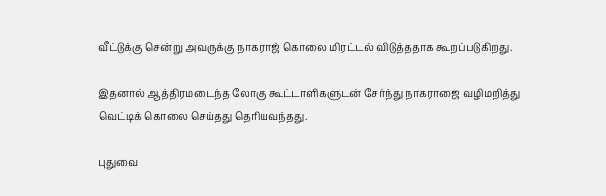வீட்டுக்கு சென்று அவருக்கு நாகராஜ் கொலை மிரட்டல் விடுத்ததாக கூறப்படுகிறது.

இதனால் ஆத்திரமடைந்த லோகு கூட்டாளிகளுடன் சேர்ந்து நாகராஜை வழிமறித்து வெட்டிக் கொலை செய்தது தெரியவந்தது.

புதுவை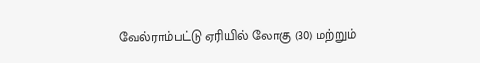வேல்ராம்பட்டு ஏரியில் லோகு (30) மற்றும்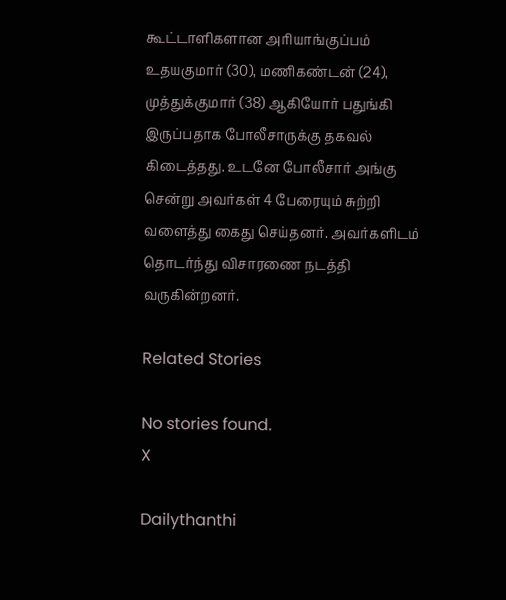கூட்டாளிகளான அரியாங்குப்பம் உதயகுமார் (30), மணிகண்டன் (24), முத்துக்குமார் (38) ஆகியோர் பதுங்கி இருப்பதாக போலீசாருக்கு தகவல் கிடைத்தது. உடனே போலீசார் அங்கு சென்று அவர்கள் 4 பேரையும் சுற்றி வளைத்து கைது செய்தனர். அவர்களிடம் தொடர்ந்து விசாரணை நடத்தி வருகின்றனர்.

Related Stories

No stories found.
X

Dailythanthi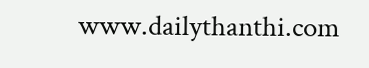www.dailythanthi.com